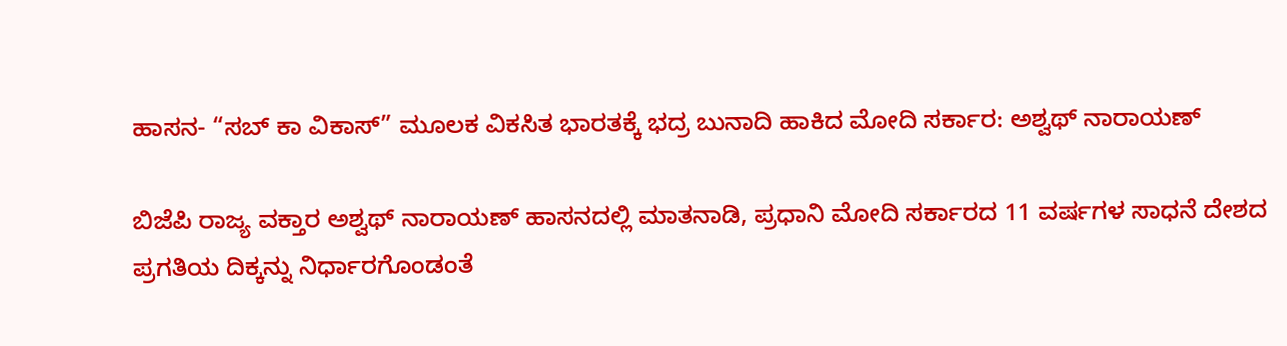ಹಾಸನ- “ಸಬ್ ಕಾ ವಿಕಾಸ್” ಮೂಲಕ ವಿಕಸಿತ ಭಾರತಕ್ಕೆ ಭದ್ರ ಬುನಾದಿ ಹಾಕಿದ ಮೋದಿ ಸರ್ಕಾರ: ಅಶ್ವಥ್ ನಾರಾಯಣ್

ಬಿಜೆಪಿ ರಾಜ್ಯ ವಕ್ತಾರ ಅಶ್ವಥ್ ನಾರಾಯಣ್ ಹಾಸನದಲ್ಲಿ ಮಾತನಾಡಿ, ಪ್ರಧಾನಿ ಮೋದಿ ಸರ್ಕಾರದ 11 ವರ್ಷಗಳ ಸಾಧನೆ ದೇಶದ ಪ್ರಗತಿಯ ದಿಕ್ಕನ್ನು ನಿರ್ಧಾರಗೊಂಡಂತೆ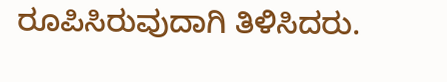ರೂಪಿಸಿರುವುದಾಗಿ ತಿಳಿಸಿದರು.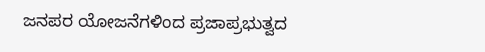ಜನಪರ ಯೋಜನೆಗಳಿಂದ ಪ್ರಜಾಪ್ರಭುತ್ವದ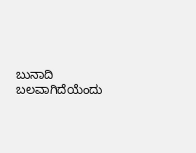ಬುನಾದಿ ಬಲವಾಗಿದೆಯೆಂದು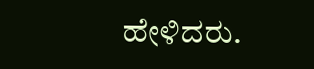ಹೇಳಿದರು.